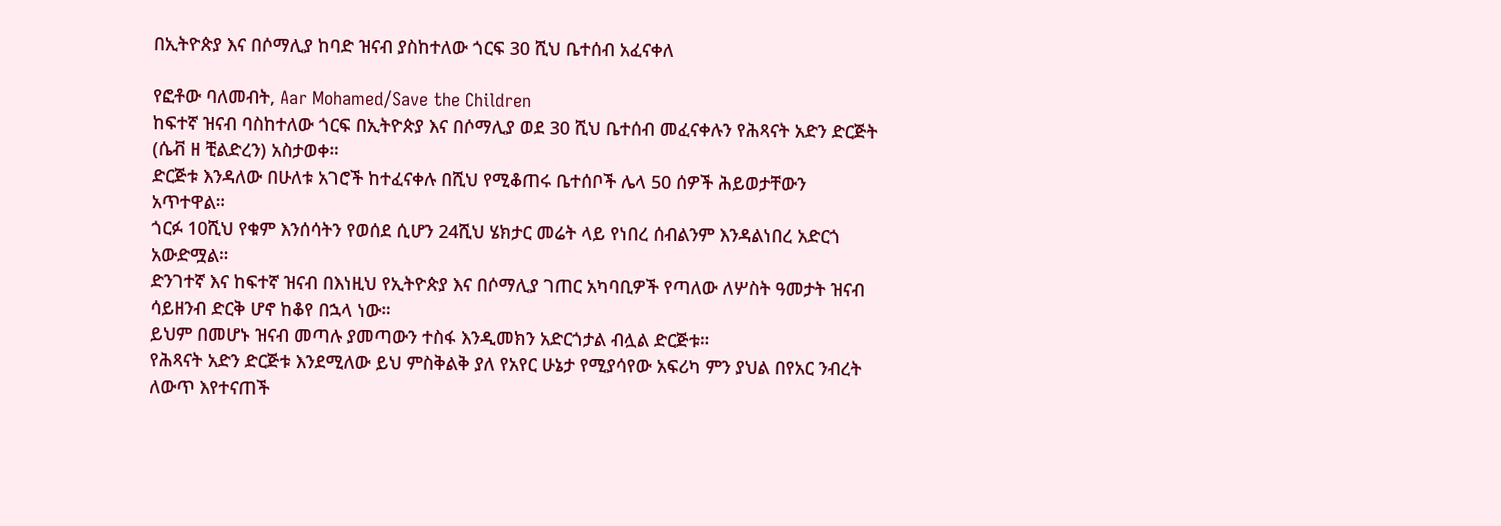በኢትዮጵያ እና በሶማሊያ ከባድ ዝናብ ያስከተለው ጎርፍ 30 ሺህ ቤተሰብ አፈናቀለ

የፎቶው ባለመብት, Aar Mohamed/Save the Children
ከፍተኛ ዝናብ ባስከተለው ጎርፍ በኢትዮጵያ እና በሶማሊያ ወደ 30 ሺህ ቤተሰብ መፈናቀሉን የሕጻናት አድን ድርጅት (ሴቭ ዘ ቺልድረን) አስታወቀ።
ድርጅቱ እንዳለው በሁለቱ አገሮች ከተፈናቀሉ በሺህ የሚቆጠሩ ቤተሰቦች ሌላ 50 ሰዎች ሕይወታቸውን አጥተዋል።
ጎርፉ 10ሺህ የቁም እንሰሳትን የወሰደ ሲሆን 24ሺህ ሄክታር መሬት ላይ የነበረ ሰብልንም እንዳልነበረ አድርጎ አውድሟል።
ድንገተኛ እና ከፍተኛ ዝናብ በእነዚህ የኢትዮጵያ እና በሶማሊያ ገጠር አካባቢዎች የጣለው ለሦስት ዓመታት ዝናብ ሳይዘንብ ድርቅ ሆኖ ከቆየ በኋላ ነው።
ይህም በመሆኑ ዝናብ መጣሉ ያመጣውን ተስፋ እንዲመክን አድርጎታል ብሏል ድርጅቱ።
የሕጻናት አድን ድርጅቱ እንደሚለው ይህ ምስቅልቅ ያለ የአየር ሁኔታ የሚያሳየው አፍሪካ ምን ያህል በየአር ንብረት ለውጥ እየተናጠች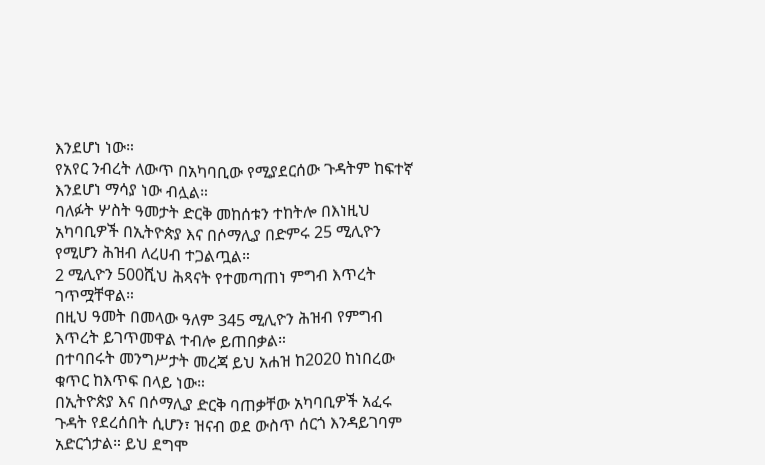እንደሆነ ነው።
የአየር ንብረት ለውጥ በአካባቢው የሚያደርሰው ጉዳትም ከፍተኛ እንደሆነ ማሳያ ነው ብሏል።
ባለፉት ሦስት ዓመታት ድርቅ መከሰቱን ተከትሎ በእነዚህ አካባቢዎች በኢትዮጵያ እና በሶማሊያ በድምሩ 25 ሚሊዮን የሚሆን ሕዝብ ለረሀብ ተጋልጧል።
2 ሚሊዮን 500ሺህ ሕጻናት የተመጣጠነ ምግብ እጥረት ገጥሟቸዋል።
በዚህ ዓመት በመላው ዓለም 345 ሚሊዮን ሕዝብ የምግብ እጥረት ይገጥመዋል ተብሎ ይጠበቃል።
በተባበሩት መንግሥታት መረጃ ይህ አሐዝ ከ2020 ከነበረው ቁጥር ከእጥፍ በላይ ነው።
በኢትዮጵያ እና በሶማሊያ ድርቅ ባጠቃቸው አካባቢዎች አፈሩ ጉዳት የደረሰበት ሲሆን፣ ዝናብ ወደ ውስጥ ሰርጎ እንዳይገባም አድርጎታል። ይህ ደግሞ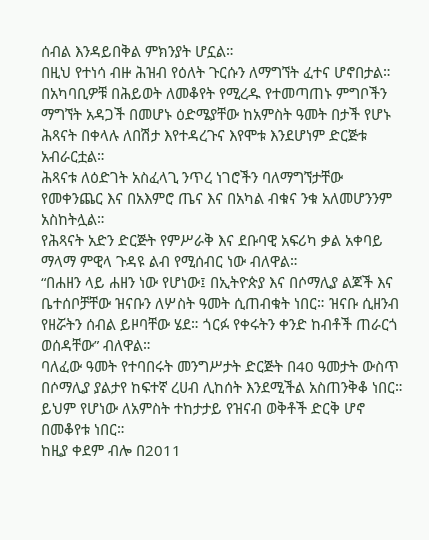ሰብል እንዳይበቅል ምክንያት ሆኗል።
በዚህ የተነሳ ብዙ ሕዝብ የዕለት ጉርሱን ለማግኘት ፈተና ሆኖበታል።
በአካባቢዎቹ በሕይወት ለመቆየት የሚረዱ የተመጣጠኑ ምግቦችን ማግኘት አዳጋች በመሆኑ ዕድሜያቸው ከአምስት ዓመት በታች የሆኑ ሕጻናት በቀላሉ ለበሽታ እየተዳረጉና እየሞቱ እንደሆነም ድርጅቱ አብራርቷል።
ሕጻናቱ ለዕድገት አስፈላጊ ንጥረ ነገሮችን ባለማግኘታቸው የመቀንጨር እና በአእምሮ ጤና እና በአካል ብቁና ንቁ አለመሆንንም አስከትሏል።
የሕጻናት አድን ድርጅት የምሥራቅ እና ደቡባዊ አፍሪካ ቃል አቀባይ ማላማ ምዊላ ጉዳዩ ልብ የሚሰብር ነው ብለዋል።
“በሐዘን ላይ ሐዘን ነው የሆነው፤ በኢትዮጵያ እና በሶማሊያ ልጆች እና ቤተሰቦቻቸው ዝናቡን ለሦስት ዓመት ሲጠብቁት ነበር። ዝናቡ ሲዘንብ የዘሯትን ሰብል ይዞባቸው ሄደ። ጎርፉ የቀሩትን ቀንድ ከብቶች ጠራርጎ ወሰዳቸው” ብለዋል።
ባለፈው ዓመት የተባበሩት መንግሥታት ድርጅት በ40 ዓመታት ውስጥ በሶማሊያ ያልታየ ከፍተኛ ረሀብ ሊከሰት እንደሚችል አስጠንቅቆ ነበር።
ይህም የሆነው ለአምስት ተከታታይ የዝናብ ወቅቶች ድርቅ ሆኖ በመቆየቱ ነበር።
ከዚያ ቀደም ብሎ በ2011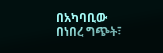በአካባቢው በነበረ ግጭት፣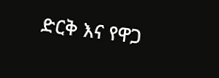ድርቅ እና የዋጋ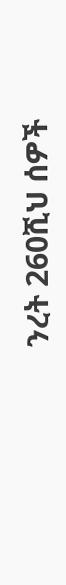ንረት 260ሺህ ሰዎች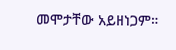መሞታቸው አይዘነጋም።